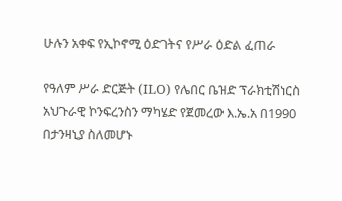ሁሉን አቀፍ የኢኮኖሚ ዕድገትና የሥራ ዕድል ፈጠራ

የዓለም ሥራ ድርጅት (ILO) የሌበር ቤዝድ ፕራክቲሽነርስ አህጉራዊ ኮንፍረንስን ማካሄድ የጀመረው እ.ኤ.አ በ1990 በታንዛኒያ ስለመሆኑ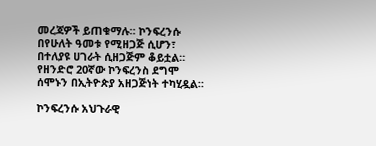መረጃዎች ይጠቁማሉ። ኮንፍረንሱ በየሁለት ዓመቱ የሚዘጋጅ ሲሆን፣ በተለያዩ ሀገራት ሲዘጋጅም ቆይቷል። የዘንድሮ 20ኛው ኮንፍረንስ ደግሞ ሰሞኑን በኢትዮጵያ አዘጋጅነት ተካሂዷል።

ኮንፍረንሱ አህጉራዊ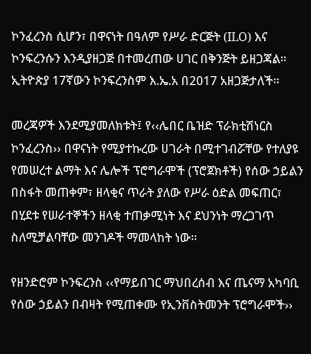ኮንፈረንስ ሲሆን፣ በዋናነት በዓለም የሥራ ድርጅት (ILO) እና ኮንፍረንሱን እንዲያዘጋጅ በተመረጠው ሀገር በቅንጅት ይዘጋጃል። ኢትዮጵያ 17ኛውን ኮንፍረንስም እ.ኤ.አ በ2017 አዘጋጅታለች።

መረጃዎች እንደሚያመለክቱት፤ የ‹‹ሌበር ቤዝድ ፕራክቲሽነርስ ኮንፈረንስ›› በዋናነት የሚያተኩረው ሀገራት በሚተገብሯቸው የተለያዩ የመሠረተ ልማት እና ሌሎች ፕሮግራሞች (ፕሮጀክቶች) የሰው ኃይልን በስፋት መጠቀም፣ ዘላቂና ጥራት ያለው የሥራ ዕድል መፍጠር፣ በሂደቱ የሠራተኞችን ዘላቂ ተጠቃሚነት እና ደህንነት ማረጋገጥ ስለሚቻልባቸው መንገዶች ማመላከት ነው።

የዘንድሮም ኮንፍረንስ ‹‹የማይበገር ማህበረሰብ እና ጤናማ አካባቢ የሰው ኃይልን በብዛት የሚጠቀሙ የኢንቨስትመንት ፕሮግራሞች››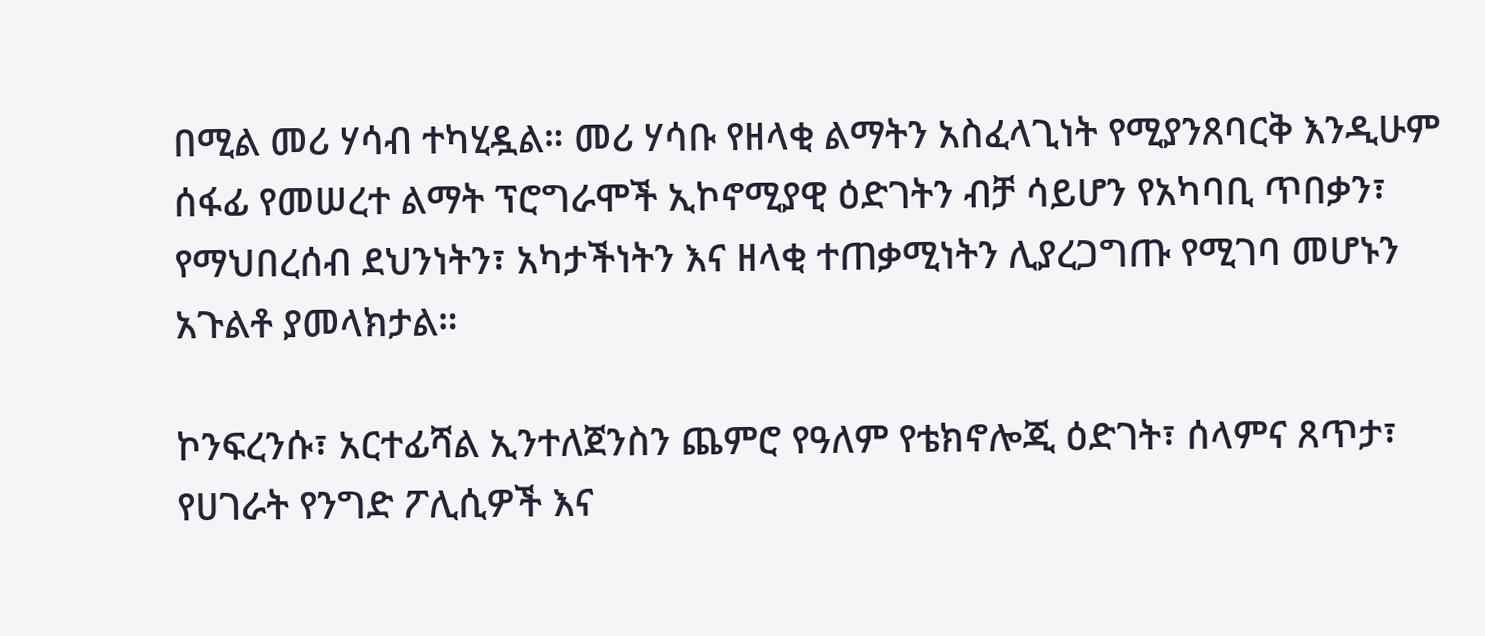በሚል መሪ ሃሳብ ተካሂዷል። መሪ ሃሳቡ የዘላቂ ልማትን አስፈላጊነት የሚያንጸባርቅ እንዲሁም ሰፋፊ የመሠረተ ልማት ፕሮግራሞች ኢኮኖሚያዊ ዕድገትን ብቻ ሳይሆን የአካባቢ ጥበቃን፣ የማህበረሰብ ደህንነትን፣ አካታችነትን እና ዘላቂ ተጠቃሚነትን ሊያረጋግጡ የሚገባ መሆኑን አጉልቶ ያመላክታል።

ኮንፍረንሱ፣ አርተፊሻል ኢንተለጀንስን ጨምሮ የዓለም የቴክኖሎጂ ዕድገት፣ ሰላምና ጸጥታ፣ የሀገራት የንግድ ፖሊሲዎች እና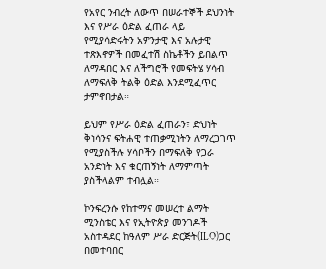የአየር ንብረት ለውጥ በሠራተኞች ደህንነት እና የሥራ ዕድል ፈጠራ ላይ የሚያሳድሩትን አዎንታዊ እና አሉታዊ ተጽእኖዎች በመፈተሽ ስኬቶችን ይበልጥ ለማዳበር እና ለችግሮች የመፍትሄ ሃሳብ ለማፍለቅ ትልቅ ዕድል እንደሚፈጥር ታምኖበታል።

ይህም የሥራ ዕድል ፈጠራን፣ ድህነት ቅነሳንና ፍትሐዊ ተጠቃሚነትን ለማረጋገጥ የሚያስችሉ ሃሳቦችን በማፍለቅ የጋራ አንድነት እና ቁርጠኝነት ለማምጣት ያስችላልም ተብሏል።

ኮንፍረንሱ የከተማና መሠረተ ልማት ሚንስቴር እና የኢትዮጵያ መንገዶች አስተዳደር ከዓለም ሥራ ድርጅት(ILO)ጋር በመተባበር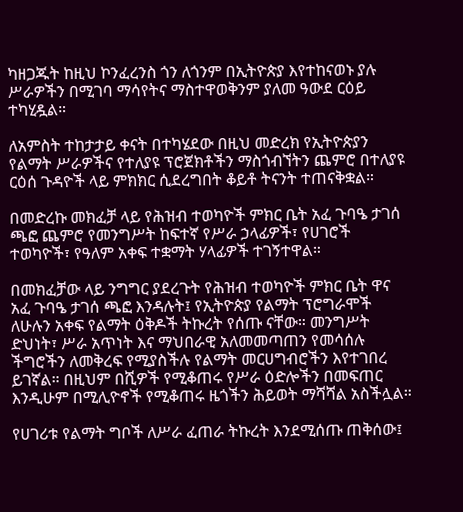ካዘጋጁት ከዚህ ኮንፈረንስ ጎን ለጎንም በኢትዮጵያ እየተከናወኑ ያሉ ሥራዎችን በሚገባ ማሳየትና ማስተዋወቅንም ያለመ ዓውደ ርዕይ ተካሂዷል።

ለአምስት ተከታታይ ቀናት በተካሄደው በዚህ መድረክ የኢትዮጵያን የልማት ሥራዎችና የተለያዩ ፕሮጀክቶችን ማስጎብኘትን ጨምሮ በተለያዩ ርዕሰ ጉዳዮች ላይ ምክክር ሲደረግበት ቆይቶ ትናንት ተጠናቅቋል።

በመድረኩ መክፈቻ ላይ የሕዝብ ተወካዮች ምክር ቤት አፈ ጉባዔ ታገሰ ጫፎ ጨምሮ የመንግሥት ከፍተኛ የሥራ ኃላፊዎች፣ የሀገሮች ተወካዮች፣ የዓለም አቀፍ ተቋማት ሃላፊዎች ተገኝተዋል።

በመክፈቻው ላይ ንግግር ያደረጉት የሕዝብ ተወካዮች ምክር ቤት ዋና አፈ ጉባዔ ታገሰ ጫፎ እንዳሉት፤ የኢትዮጵያ የልማት ፕሮግራሞች ለሁሉን አቀፍ የልማት ዕቅዶች ትኩረት የሰጡ ናቸው። መንግሥት ድህነት፣ ሥራ አጥነት እና ማህበራዊ አለመመጣጠን የመሳሰሉ ችግሮችን ለመቅረፍ የሚያስችሉ የልማት መርሀግብሮችን እየተገበረ ይገኛል። በዚህም በሺዎች የሚቆጠሩ የሥራ ዕድሎችን በመፍጠር እንዲሁም በሚሊዮኖች የሚቆጠሩ ዜጎችን ሕይወት ማሻሻል አስችሏል።

የሀገሪቱ የልማት ግቦች ለሥራ ፈጠራ ትኩረት እንደሚሰጡ ጠቅሰው፤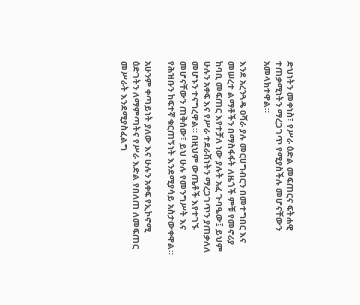ድህነትን መቀነስ፣ የሥራ ዕድል መፍጠርና ፍትሐዊ ተጠቃሚነትን ማረጋገጥ የሚያስችሉ መሆናቸውን አመላክተዋል።

እንደ አረንጓዴ ዐሻራ ያሉ መርሀግብርን በመተግበር እና መሠረተ ልማቶችን በማስፋፋት ለዜጎች ምቹ የመኖሪያ ከባቢ መፍጠር እየተቻለ ነው ያሉት አፈ ጉባዔው፤ ይህም ሁሉን አቀፍ እና የሥራ ተደራሽነትን ማረጋገጥን ያጠቃለለ መሆኑን ተናግረዋል። በዚህም ውጤቶች እየተገኙ መሆናቸውን ጠቅሰው፣ ይህ ሁሉ የመንግሥት እና የሕዝቡን ከፍተኛ ቁርጠኝነት እንደሚያሳይ አስታውቀዋል።

አሁንም ቀጣይነት ያለው እና ሁሉን አቀፍ የኢኮኖሚ ዕድገትን ለማምጣትና የሥራ እድል የበለጠ ለመፍጠር መሥራት እንደሚያስፈልግ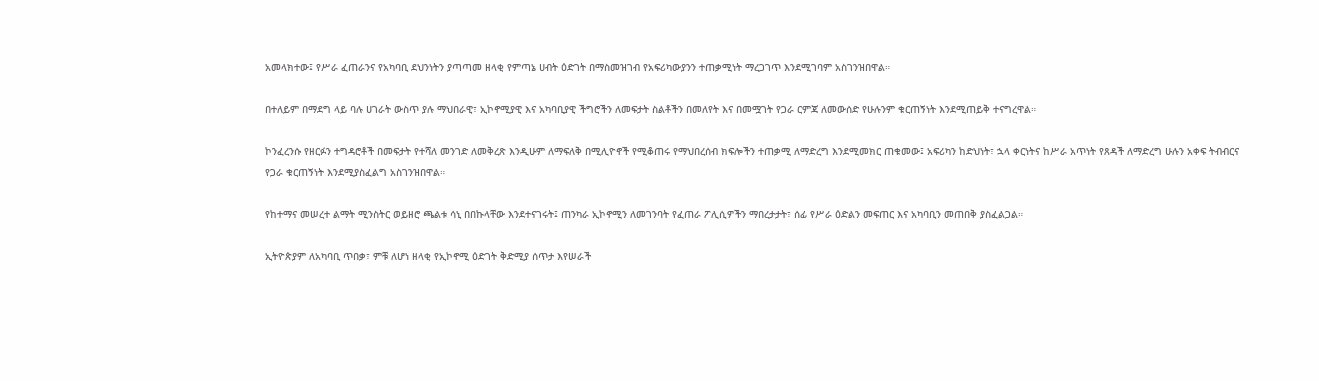አመላክተው፤ የሥራ ፈጠራንና የአካባቢ ደህንነትን ያጣጣመ ዘላቂ የምጣኔ ሀብት ዕድገት በማስመዝገብ የአፍሪካውያንን ተጠቃሚነት ማረጋገጥ እንደሚገባም አስገንዝበዋል።

በተለይም በማደግ ላይ ባሉ ሀገራት ውስጥ ያሉ ማህበራዊ፣ ኢኮኖሚያዊ እና አካባቢያዊ ችግሮችን ለመፍታት ስልቶችን በመለየት እና በመሟገት የጋራ ርምጃ ለመውሰድ የሁሉንም ቁርጠኝነት እንደሚጠይቅ ተናግረዋል።

ኮንፈረንሱ የዘርፉን ተግዳሮቶች በመፍታት የተሻለ መንገድ ለመቅረጽ እንዲሁም ለማፍለቅ በሚሊዮኖች የሚቆጠሩ የማህበረሰብ ክፍሎችን ተጠቃሚ ለማድረግ እንደሚመክር ጠቁመው፤ አፍሪካን ከድህነት፣ ኋላ ቀርነትና ከሥራ አጥነት የጸዳች ለማድረግ ሁሉን አቀፍ ትብብርና የጋራ ቁርጠኝነት እንደሚያስፈልግ አስገንዝበዋል።

የከተማና መሠረተ ልማት ሚንስትር ወይዘሮ ጫልቱ ሳኒ በበኩላቸው እንደተናገሩት፤ ጠንካራ ኢኮኖሚን ለመገንባት የፈጠራ ፖሊሲዎችን ማበረታታት፣ ሰፊ የሥራ ዕድልን መፍጠር እና አካባቢን መጠበቅ ያስፈልጋል።

ኢትዮጵያም ለአካባቢ ጥበቃ፣ ምቹ ለሆነ ዘላቂ የኢኮኖሚ ዕድገት ቅድሚያ ሰጥታ እየሠራች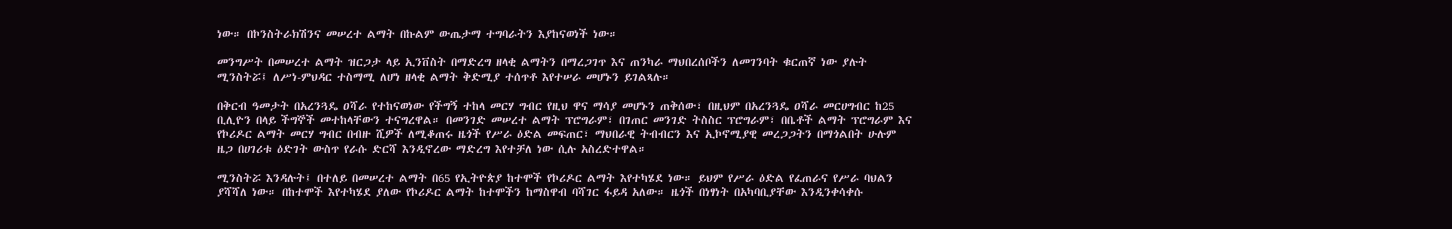ነው። በኮንስትራክሽንና መሠረተ ልማት በኩልም ውጤታማ ተግባራትን እያከናወነች ነው።

መንግሥት በመሠረተ ልማት ዝርጋታ ላይ ኢንቨስት በማድረግ ዘላቂ ልማትን በማረጋገጥ እና ጠንካራ ማህበረሰቦችን ለመገንባት ቁርጠኛ ነው ያሉት ሚንስትሯ፤ ለሥነ-ምህዳር ተስማሚ ለሆነ ዘላቂ ልማት ቅድሚያ ተሰጥቶ እየተሠራ መሆኑን ይገልጻሉ።

በቅርብ ዓመታት በአረንጓዴ ዐሻራ የተከናወነው የችግኝ ተከላ መርሃ ግብር የዚህ ዋና ማሳያ መሆኑን ጠቅሰው፣ በዚህም በአረንጓዴ ዐሻራ መርሀግብር ከ25 ቢሊዮን በላይ ችግኞች መተከላቸውን ተናግረዋል። በመንገድ መሠረተ ልማት ፕሮግራም፣ በገጠር መንገድ ትስስር ፕሮግራም፣ በቤቶች ልማት ፕሮግራም እና የኮሪዶር ልማት መርሃ ግብር በብዙ ሺዎች ለሚቆጠሩ ዜጎች የሥራ ዕድል መፍጠር፣ ማህበራዊ ትብብርን እና ኢኮኖሚያዊ መረጋጋትን በማጎልበት ሁሉም ዜጋ በሀገሪቱ ዕድገት ውስጥ የራሱ ድርሻ እንዲኖረው ማድረግ እየተቻለ ነው ሲሉ አስረድተዋል።

ሚንስትሯ እንዳሉት፤ በተለይ በመሠረተ ልማት በ65 የኢትዮጵያ ከተሞች የኮሪዶር ልማት እየተካሄደ ነው። ይህም የሥራ ዕድል የፈጠራና የሥራ ባህልን ያሻሻለ ነው። በከተሞች እየተካሄደ ያለው የኮሪዶር ልማት ከተሞችን ከማስዋብ ባሻገር ፋይዳ አለው። ዜጎች በነፃነት በአካባቢያቸው እንዲንቀሳቀሱ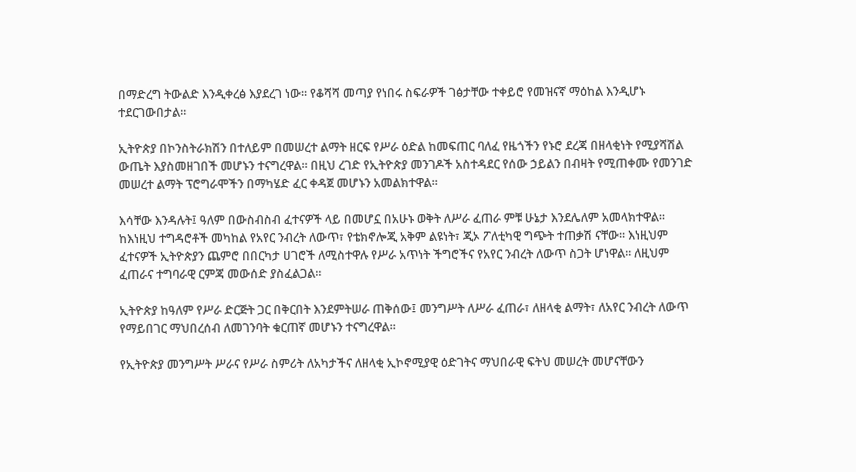በማድረግ ትውልድ እንዲቀረፅ እያደረገ ነው። የቆሻሻ መጣያ የነበሩ ስፍራዎች ገፅታቸው ተቀይሮ የመዝናኛ ማዕከል እንዲሆኑ ተደርገውበታል።

ኢትዮጵያ በኮንስትራክሽን በተለይም በመሠረተ ልማት ዘርፍ የሥራ ዕድል ከመፍጠር ባለፈ የዜጎችን የኑሮ ደረጃ በዘላቂነት የሚያሻሽል ውጤት እያስመዘገበች መሆኑን ተናግረዋል። በዚህ ረገድ የኢትዮጵያ መንገዶች አስተዳደር የሰው ኃይልን በብዛት የሚጠቀሙ የመንገድ መሠረተ ልማት ፕሮግራሞችን በማካሄድ ፈር ቀዳጀ መሆኑን አመልክተዋል።

እሳቸው እንዳሉት፤ ዓለም በውስብስብ ፈተናዎች ላይ በመሆኗ በአሁኑ ወቅት ለሥራ ፈጠራ ምቹ ሁኔታ እንደሌለም አመላክተዋል። ከእነዚህ ተግዳሮቶች መካከል የአየር ንብረት ለውጥ፣ የቴክኖሎጂ አቅም ልዩነት፣ ጂኦ ፖለቲካዊ ግጭት ተጠቃሽ ናቸው። እነዚህም ፈተናዎች ኢትዮጵያን ጨምሮ በበርካታ ሀገሮች ለሚስተዋሉ የሥራ አጥነት ችግሮችና የአየር ንብረት ለውጥ ስጋት ሆነዋል። ለዚህም ፈጠራና ተግባራዊ ርምጃ መውሰድ ያስፈልጋል።

ኢትዮጵያ ከዓለም የሥራ ድርጅት ጋር በቅርበት እንደምትሠራ ጠቅሰው፤ መንግሥት ለሥራ ፈጠራ፣ ለዘላቂ ልማት፣ ለአየር ንብረት ለውጥ የማይበገር ማህበረሰብ ለመገንባት ቁርጠኛ መሆኑን ተናግረዋል።

የኢትዮጵያ መንግሥት ሥራና የሥራ ስምሪት ለአካታችና ለዘላቂ ኢኮኖሚያዊ ዕድገትና ማህበራዊ ፍትህ መሠረት መሆናቸውን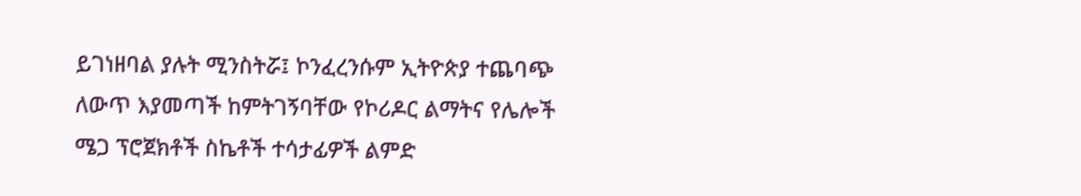ይገነዘባል ያሉት ሚንስትሯ፤ ኮንፈረንሱም ኢትዮጵያ ተጨባጭ ለውጥ እያመጣች ከምትገኝባቸው የኮሪዶር ልማትና የሌሎች ሜጋ ፕሮጀክቶች ስኬቶች ተሳታፊዎች ልምድ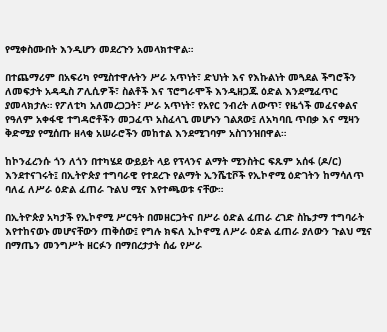የሚቀስሙበት እንዲሆን መደረጉን አመላክተዋል።

በተጨማሪም በአፍሪካ የሚስተዋሉትን ሥራ አጥነት፣ ድህነት እና የእኩልነት መጓደል ችግሮችን ለመፍታት አዳዲስ ፖሊሲዎች፣ ስልቶች እና ፕሮግራሞች እንዲዘጋጁ ዕድል እንደሚፈጥር ያመላክታሉ። የፖለቲካ አለመረጋጋት፣ ሥራ አጥነት፣ የአየር ንብረት ለውጥ፣ የዜጎች መፈናቀልና የዓለም አቀፋዊ ተግዳሮቶችን መጋፈጥ አስፈላጊ መሆኑን ገልጸው፤ ለአካባቢ ጥበቃ እና ሚዛን ቅድሚያ የሚሰጡ ዘላቂ አሠራሮችን መከተል እንደሚገባም አስገንዝበዋል።

ከኮንፈረንሱ ጎን ለጎን በተካሄደ ውይይት ላይ የፕላንና ልማት ሚንስትር ፍጹም አሰፋ (ዶ/ር) እንደተናገሩት፤ በኢትዮጵያ ተግባራዊ የተደረጉ የልማት ኢንሼቲቮች የኢኮኖሚ ዕድገትን ከማሳለጥ ባለፈ ለሥራ ዕድል ፈጠራ ጉልህ ሚና እየተጫወቱ ናቸው።

በኢትዮጵያ አካታች የኢኮኖሚ ሥርዓት በመዘርጋትና በሥራ ዕድል ፈጠራ ረገድ ስኬታማ ተግባራት እየተከናወኑ መሆናቸውን ጠቅሰው፤ የግሉ ክፍለ ኢኮኖሚ ለሥራ ዕድል ፈጠራ ያለውን ጉልህ ሚና በማጤን መንግሥት ዘርፉን በማበረታታት ሰፊ የሥራ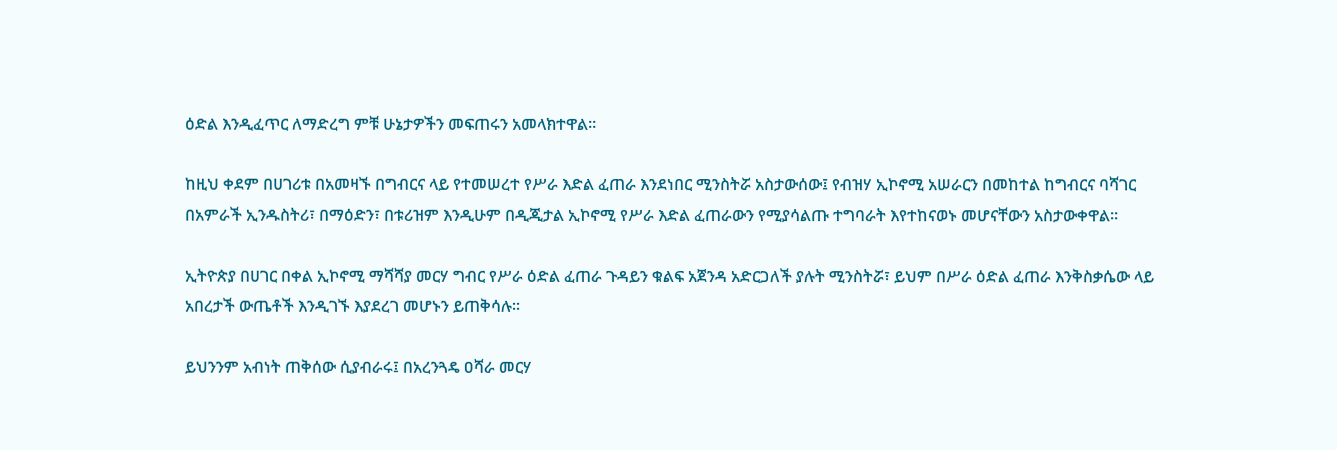ዕድል እንዲፈጥር ለማድረግ ምቹ ሁኔታዎችን መፍጠሩን አመላክተዋል።

ከዚህ ቀደም በሀገሪቱ በአመዛኙ በግብርና ላይ የተመሠረተ የሥራ እድል ፈጠራ እንደነበር ሚንስትሯ አስታውሰው፤ የብዝሃ ኢኮኖሚ አሠራርን በመከተል ከግብርና ባሻገር በአምራች ኢንዱስትሪ፣ በማዕድን፣ በቱሪዝም እንዲሁም በዲጂታል ኢኮኖሚ የሥራ እድል ፈጠራውን የሚያሳልጡ ተግባራት እየተከናወኑ መሆናቸውን አስታውቀዋል።

ኢትዮጵያ በሀገር በቀል ኢኮኖሚ ማሻሻያ መርሃ ግብር የሥራ ዕድል ፈጠራ ጉዳይን ቁልፍ አጀንዳ አድርጋለች ያሉት ሚንስትሯ፣ ይህም በሥራ ዕድል ፈጠራ እንቅስቃሴው ላይ አበረታች ውጤቶች እንዲገኙ እያደረገ መሆኑን ይጠቅሳሉ።

ይህንንም አብነት ጠቅሰው ሲያብራሩ፤ በአረንጓዴ ዐሻራ መርሃ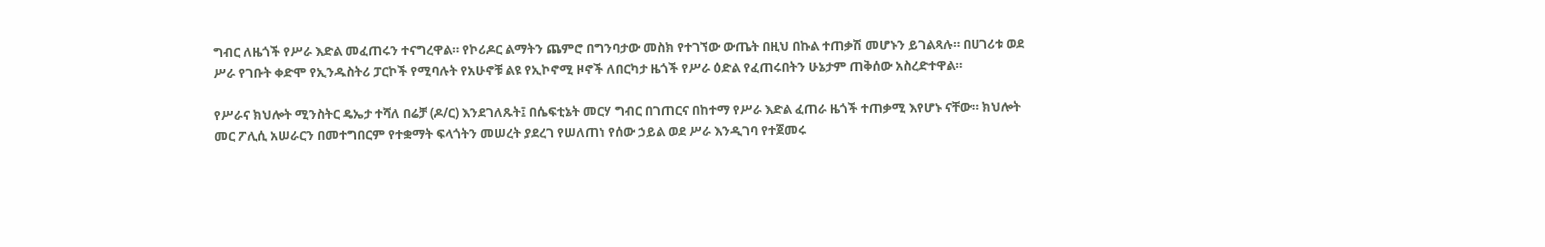ግብር ለዜጎች የሥራ እድል መፈጠሩን ተናግረዋል። የኮሪዶር ልማትን ጨምሮ በግንባታው መስክ የተገኘው ውጤት በዚህ በኩል ተጠቃሽ መሆኑን ይገልጻሉ። በሀገሪቱ ወደ ሥራ የገቡት ቀድሞ የኢንዱስትሪ ፓርኮች የሚባሉት የአሁኖቹ ልዩ የኢኮኖሚ ዞኖች ለበርካታ ዜጎች የሥራ ዕድል የፈጠሩበትን ሁኔታም ጠቅሰው አስረድተዋል።

የሥራና ክህሎት ሚንስትር ዴኤታ ተሻለ በሬቻ (ዶ/ር) እንደገለጹት፤ በሴፍቲኔት መርሃ ግብር በገጠርና በከተማ የሥራ እድል ፈጠራ ዜጎች ተጠቃሚ እየሆኑ ናቸው። ክህሎት መር ፖሊሲ አሠራርን በመተግበርም የተቋማት ፍላጎትን መሠረት ያደረገ የሠለጠነ የሰው ኃይል ወደ ሥራ እንዲገባ የተጀመሩ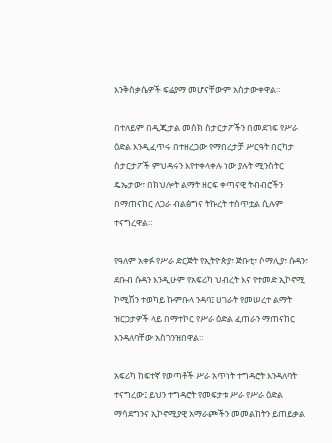እንቅስቃሴዎች ፍሬያማ መሆናቸውም አስታውቀዋል።

በተለይም በዲጂታል መስክ ስታርታፖችን በመደገፍ የሥራ ዕድል እንዲፈጥሩ በተዘረጋው የማበረታቻ ሥርዓት በርካታ ስታርታፖች ምህዳሩን እየተቀላቀሉ ነው ያሉት ሚንስትር ዴኤታው፣ በክህሎት ልማት ዘርፍ ቀጣናዊ ትብብሮችን በማጠናከር ለጋራ ብልፅግና ትኩረት ተሰጥቷል ሲሉም ተናግረዋል።

የዓለም አቀፉ የሥራ ድርጅት የኢትዮጵያ፣ ጅቡቲ፣ ሶማሊያ፣ ሱዳን፣ ደቡብ ሱዳን እንዲሁም የአፍሪካ ህብረት እና የተመድ ኢኮኖሚ ኮሚሽን ተወካይ ኩምቡላ ንዳባ፤ ሀገራት የመሠረተ ልማት ዝርጋታዎች ላይ በማተኮር የሥራ ዕድል ፈጠራን ማጠናከር እንዳለባቸው አስገንዝበዋል።

አፍሪካ ከፍተኛ የወጣቶች ሥራ አጥነት ተግዳሮት እንዳለባት ተናግረው፤ ይህን ተግዳሮት የመፍታቱ ሥራ የሥራ ዕድል ማሳደግንና ኢኮኖሚያዊ አማራጮችን መመልከትን ይጠይቃል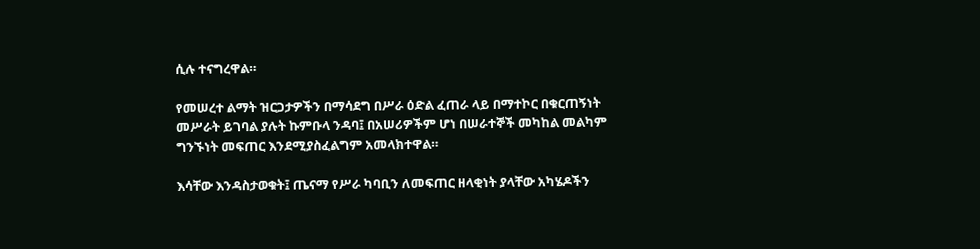ሲሉ ተናግረዋል።

የመሠረተ ልማት ዝርጋታዎችን በማሳደግ በሥራ ዕድል ፈጠራ ላይ በማተኮር በቁርጠኝነት መሥራት ይገባል ያሉት ኩምቡላ ንዳባ፤ በአሠሪዎችም ሆነ በሠራተኞች መካከል መልካም ግንኙነት መፍጠር እንደሚያስፈልግም አመላክተዋል።

እሳቸው እንዳስታወቁት፤ ጤናማ የሥራ ካባቢን ለመፍጠር ዘላቂነት ያላቸው አካሄዶችን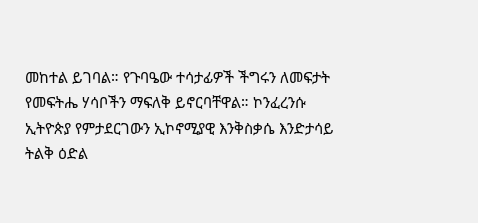መከተል ይገባል። የጉባዔው ተሳታፊዎች ችግሩን ለመፍታት የመፍትሔ ሃሳቦችን ማፍለቅ ይኖርባቸዋል። ኮንፈረንሱ ኢትዮጵያ የምታደርገውን ኢኮኖሚያዊ እንቅስቃሴ እንድታሳይ ትልቅ ዕድል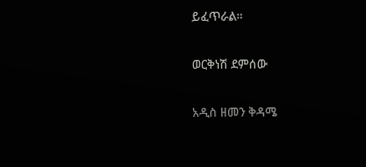ይፈጥራል።

ወርቅነሽ ደምሰው

አዲስ ዘመን ቅዳሜ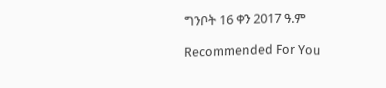ግንቦት 16 ቀን 2017 ዓ.ም

Recommended For You